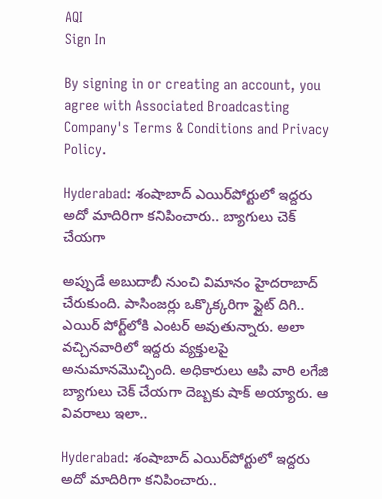AQI
Sign In

By signing in or creating an account, you agree with Associated Broadcasting Company's Terms & Conditions and Privacy Policy.

Hyderabad: శంషాబాద్ ఎయిర్‌పోర్టులో ఇద్దరు అదో మాదిరిగా కనిపించారు.. బ్యాగులు చెక్ చేయగా

అప్పుడే అబుదాబీ నుంచి విమానం హైదరాబాద్ చేరుకుంది. పాసింజర్లు ఒక్కొక్కరిగా ఫ్లైట్ దిగి.. ఎయిర్ పోర్ట్‌లోకి ఎంటర్ అవుతున్నారు. అలా వచ్చినవారిలో ఇద్దరు వ్యక్తులపై అనుమానమొచ్చింది. అధికారులు ఆపి వారి లగేజి బ్యాగులు చెక్ చేయగా దెబ్బకు షాక్ అయ్యారు. ఆ వివరాలు ఇలా..

Hyderabad: శంషాబాద్ ఎయిర్‌పోర్టులో ఇద్దరు అదో మాదిరిగా కనిపించారు..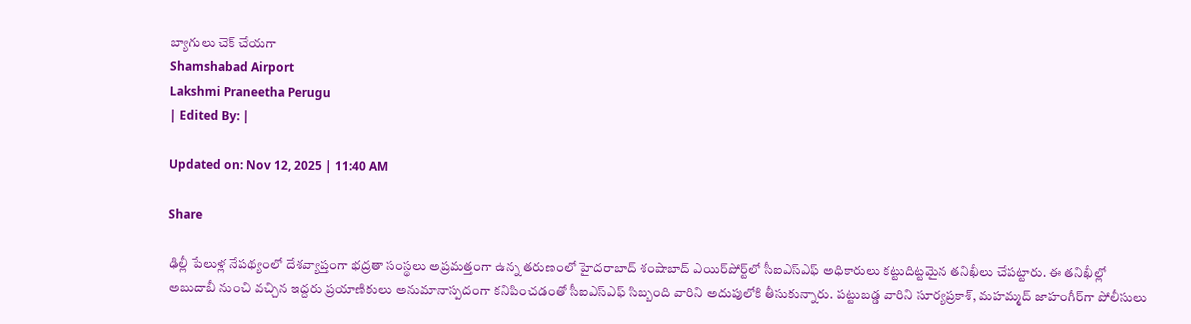బ్యాగులు చెక్ చేయగా
Shamshabad Airport
Lakshmi Praneetha Perugu
| Edited By: |

Updated on: Nov 12, 2025 | 11:40 AM

Share

ఢిల్లీ పేలుళ్ల నేపథ్యంలో దేశవ్యాప్తంగా భద్రతా సంస్థలు అప్రమత్తంగా ఉన్న తరుణంలో హైదరాబాద్ శంషాబాద్ ఎయిర్‌పోర్ట్‌లో సీఐఎస్‌ఎఫ్ అధికారులు కట్టుదిట్టమైన తనిఖీలు చేపట్టారు. ఈ తనిఖీల్లో అబుదాబీ నుంచి వచ్చిన ఇద్దరు ప్రయాణికులు అనుమానాస్పదంగా కనిపించడంతో సీఐఎస్‌ఎఫ్ సిబ్బంది వారిని అదుపులోకి తీసుకున్నారు. పట్టుబడ్డ వారిని సూర్యప్రకాశ్, మహమ్మద్ జాహంగీర్‌గా పోలీసులు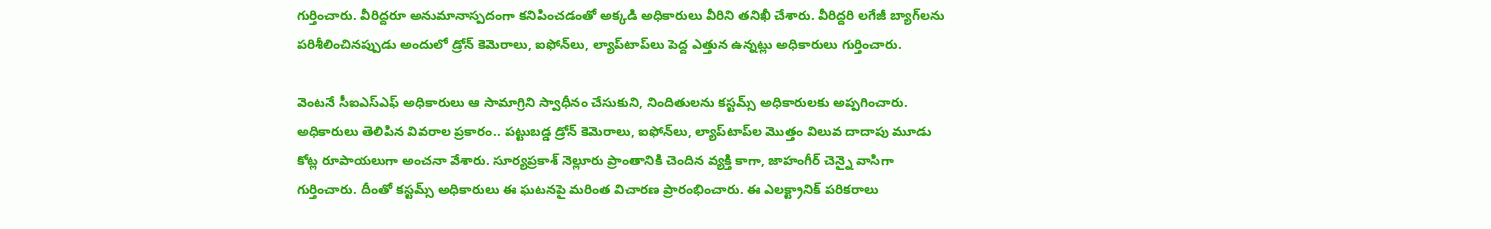గుర్తించారు. వీరిద్దరూ అనుమానాస్పదంగా కనిపించడంతో అక్కడి అధికారులు వీరిని తనిఖీ చేశారు. వీరిద్దరి లగేజీ బ్యాగ్‌లను పరిశీలించినప్పుడు అందులో డ్రోన్ కెమెరాలు, ఐఫోన్‌లు, ల్యాప్‌టాప్‌లు పెద్ద ఎత్తున ఉన్నట్లు అధికారులు గుర్తించారు.

వెంటనే సీఐఎస్‌ఎఫ్ అధికారులు ఆ సామాగ్రిని స్వాధీనం చేసుకుని, నిందితులను కస్టమ్స్ అధికారులకు అప్పగించారు. అధికారులు తెలిపిన వివరాల ప్రకారం.. పట్టుబడ్డ డ్రోన్ కెమెరాలు, ఐఫోన్‌లు, ల్యాప్‌టాప్‌ల మొత్తం విలువ దాదాపు మూడు కోట్ల రూపాయలుగా అంచనా వేశారు. సూర్యప్రకాశ్ నెల్లూరు ప్రాంతానికి చెందిన వ్యక్తి కాగా, జాహంగీర్ చెన్నై వాసిగా గుర్తించారు. దీంతో కస్టమ్స్ అధికారులు ఈ ఘటనపై మరింత విచారణ ప్రారంభించారు. ఈ ఎలక్ట్రానిక్ పరికరాలు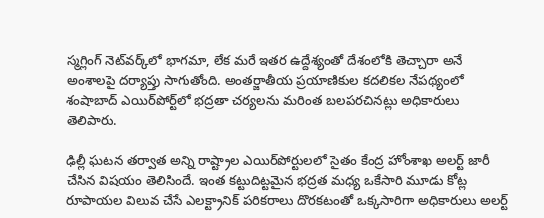స్మగ్లింగ్ నెట్‌వర్క్‌లో భాగమా, లేక మరే ఇతర ఉద్దేశ్యంతో దేశంలోకి తెచ్చారా అనే అంశాలపై దర్యాప్తు సాగుతోంది. అంతర్జాతీయ ప్రయాణికుల కదలికల నేపథ్యంలో శంషాబాద్ ఎయిర్‌పోర్ట్‌లో భద్రతా చర్యలను మరింత బలపరచినట్లు అధికారులు తెలిపారు.

ఢిల్లీ ఘటన తర్వాత అన్ని రాష్ట్రాల ఎయిర్‌పోర్టులలో సైతం కేంద్ర హోంశాఖ అలర్ట్ జారీ చేసిన విషయం తెలిసిందే. ఇంత కట్టుదిట్టమైన భద్రత మధ్య ఒకేసారి మూడు కోట్ల రూపాయల విలువ చేసే ఎలక్ట్రానిక్ పరికరాలు దొరకటంతో ఒక్కసారిగా అధికారులు అలర్ట్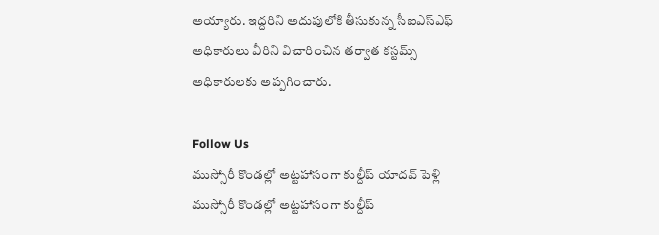అయ్యారు. ఇద్దరిని అదుపులోకి తీసుకున్న సీఐఎస్ఎఫ్ అధికారులు వీరిని విచారించిన తర్వాత కస్టమ్స్ అధికారులకు అప్పగించారు.

Follow Us
ముస్సోరీ కొండల్లో అట్టహాసంగా కుల్దీప్ యాదవ్ పెళ్లి
ముస్సోరీ కొండల్లో అట్టహాసంగా కుల్దీప్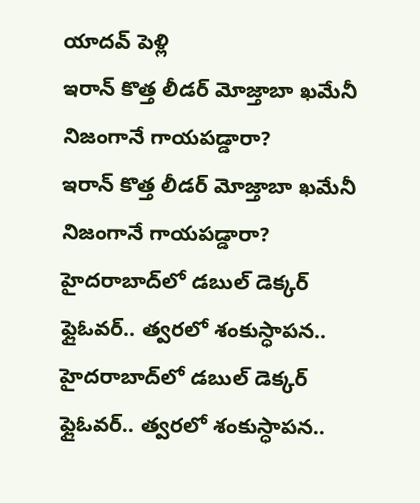యాదవ్ పెళ్లి
ఇరాన్ కొత్త లీడర్ మోజ్తాబా ఖమేనీ నిజంగానే గాయపడ్డారా?
ఇరాన్ కొత్త లీడర్ మోజ్తాబా ఖమేనీ నిజంగానే గాయపడ్డారా?
హైదరాబాద్‌లో డబుల్ డెక్కర్ ఫ్లైఓవర్.. త్వరలో శంకుస్ధాపన..
హైదరాబాద్‌లో డబుల్ డెక్కర్ ఫ్లైఓవర్.. త్వరలో శంకుస్ధాపన..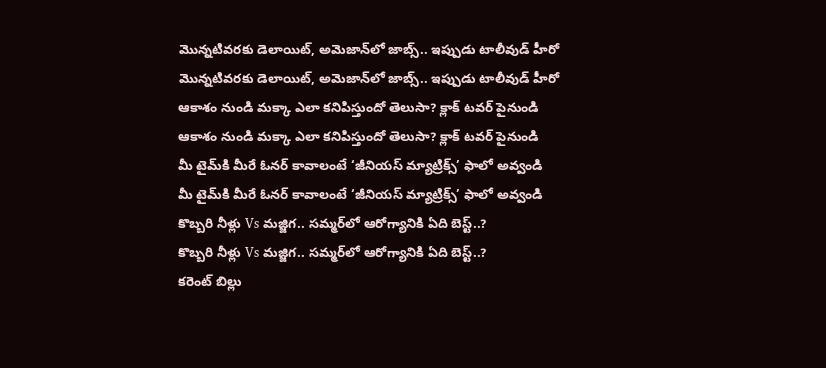మొన్నటివరకు డెలాయిట్, అమెజాన్‌లో జాబ్స్.. ఇప్పుడు టాలీవుడ్ హీరో
మొన్నటివరకు డెలాయిట్, అమెజాన్‌లో జాబ్స్.. ఇప్పుడు టాలీవుడ్ హీరో
ఆకాశం నుండి మక్కా ఎలా కనిపిస్తుందో తెలుసా? క్లాక్ టవర్ పైనుండి
ఆకాశం నుండి మక్కా ఎలా కనిపిస్తుందో తెలుసా? క్లాక్ టవర్ పైనుండి
మీ టైమ్‌కి మీరే ఓనర్ కావాలంటే ‘జీనియస్ మ్యాట్రిక్స్’ ఫాలో అవ్వండి
మీ టైమ్‌కి మీరే ఓనర్ కావాలంటే ‘జీనియస్ మ్యాట్రిక్స్’ ఫాలో అవ్వండి
కొబ్బరి నీళ్లు Vs మజ్జిగ.. సమ్మర్‌లో ఆరోగ్యానికి ఏది బెస్ట్..?
కొబ్బరి నీళ్లు Vs మజ్జిగ.. సమ్మర్‌లో ఆరోగ్యానికి ఏది బెస్ట్..?
కరెంట్‌ బిల్లు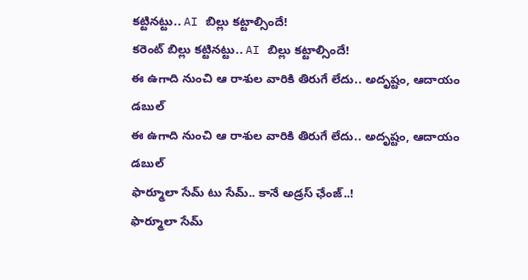కట్టినట్టు.. AI బిల్లు కట్టాల్సిందే!
కరెంట్‌ బిల్లు కట్టినట్టు.. AI బిల్లు కట్టాల్సిందే!
ఈ ఉగాది నుంచి ఆ రాశుల వారికి తిరుగే లేదు.. అదృష్టం, ఆదాయం డబుల్
ఈ ఉగాది నుంచి ఆ రాశుల వారికి తిరుగే లేదు.. అదృష్టం, ఆదాయం డబుల్
ఫార్మూలా సేమ్‌ టు సేమ్‌.. కానే అడ్రస్ ఛేంజ్..!
ఫార్మూలా సేమ్‌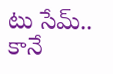టు సేమ్‌.. కానే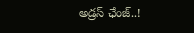అడ్రస్ ఛేంజ్..!